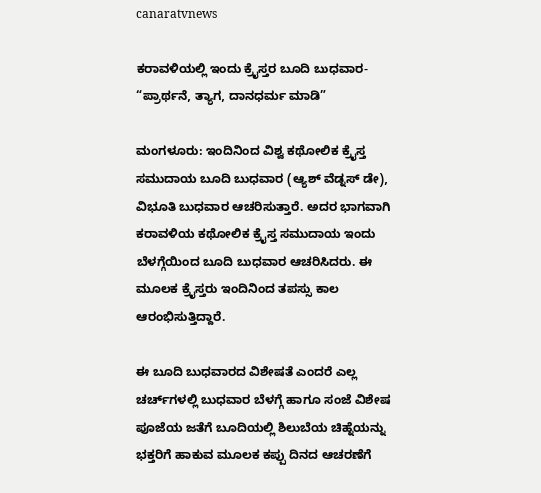canaratvnews

ಕರಾವಳಿಯಲ್ಲಿ ಇಂದು ಕ್ರೈಸ್ತರ ಬೂದಿ ಬುಧವಾರ- “ಪ್ರಾರ್ಥನೆ, ತ್ಯಾಗ, ದಾನಧರ್ಮ ಮಾಡಿ”

ಮಂಗಳೂರು: ಇಂದಿನಿಂದ ವಿಶ್ವ ಕಥೋಲಿಕ ಕ್ರೈಸ್ತ ಸಮುದಾಯ ಬೂದಿ ಬುಧವಾರ (ಆ್ಯಶ್‌ ವೆಡ್ನಸ್‌ ಡೇ), ವಿಭೂತಿ ಬುಧವಾರ ಆಚರಿಸುತ್ತಾರೆ. ಅದರ ಭಾಗವಾಗಿ ಕರಾವಳಿಯ ಕಥೋಲಿಕ ಕ್ರೈಸ್ತ ಸಮುದಾಯ ಇಂದು ಬೆಳಗ್ಗೆಯಿಂದ ಬೂದಿ ಬುಧವಾರ ಆಚರಿಸಿದರು. ಈ ಮೂಲಕ ಕ್ರೈಸ್ತರು ಇಂದಿನಿಂದ ತಪಸ್ಸು ಕಾಲ ಆರಂಭಿಸುತ್ತಿದ್ದಾರೆ.

ಈ ಬೂದಿ ಬುಧವಾರದ ವಿಶೇಷತೆ ಎಂದರೆ ಎಲ್ಲ ಚರ್ಚ್‌ಗಳಲ್ಲಿ ಬುಧವಾರ ಬೆಳಗ್ಗೆ ಹಾಗೂ ಸಂಜೆ ವಿಶೇಷ ಪೂಜೆಯ ಜತೆಗೆ ಬೂದಿಯಲ್ಲಿ ಶಿಲುಬೆಯ ಚಿಹ್ನೆಯನ್ನು ಭಕ್ತರಿಗೆ ಹಾಕುವ ಮೂಲಕ ಕಪ್ಪು ದಿನದ ಆಚರಣೆಗೆ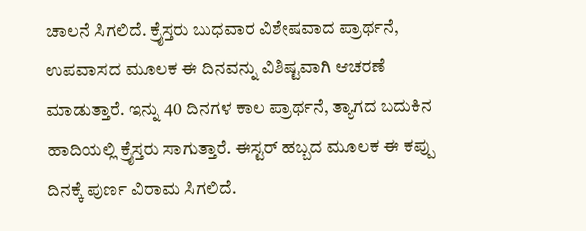ಚಾಲನೆ ಸಿಗಲಿದೆ. ಕ್ರೈಸ್ತರು ಬುಧವಾರ ವಿಶೇಷವಾದ ಪ್ರಾರ್ಥನೆ, ಉಪವಾಸದ ಮೂಲಕ ಈ ದಿನವನ್ನು ವಿಶಿಷ್ಟವಾಗಿ ಆಚರಣೆ ಮಾಡುತ್ತಾರೆ. ಇನ್ನು 40 ದಿನಗಳ ಕಾಲ ಪ್ರಾರ್ಥನೆ, ತ್ಯಾಗದ ಬದುಕಿನ ಹಾದಿಯಲ್ಲಿ ಕ್ರೈಸ್ತರು ಸಾಗುತ್ತಾರೆ. ಈಸ್ಟರ್ ಹಬ್ಬದ ಮೂಲಕ ಈ ಕಪ್ಪು ದಿನಕ್ಕೆ ಪುರ್ಣ ವಿರಾಮ ಸಿಗಲಿದೆ.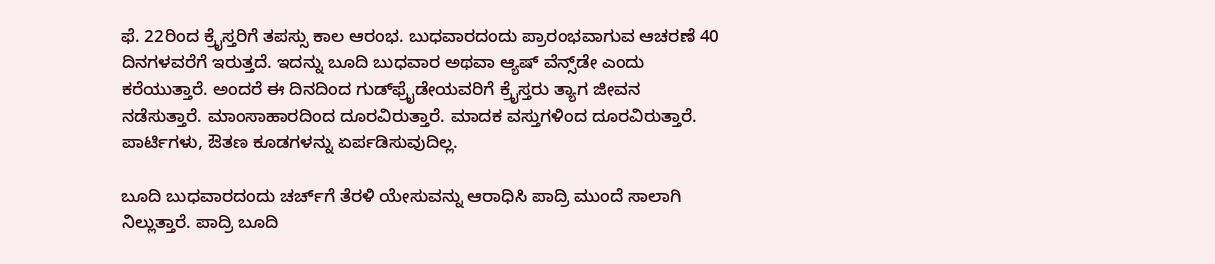ಫೆ. 22ರಿಂದ ಕ್ರೈಸ್ತರಿಗೆ ತಪಸ್ಸು ಕಾಲ ಆರಂಭ. ಬುಧವಾರದಂದು ಪ್ರಾರಂಭವಾಗುವ ಆಚರಣೆ 40 ದಿನಗಳವರೆಗೆ ಇರುತ್ತದೆ. ಇದನ್ನು ಬೂದಿ ಬುಧವಾರ ಅಥವಾ ಆ್ಯಷ್‌ ವೆನ್ಸ್‌ಡೇ ಎಂದು ಕರೆಯುತ್ತಾರೆ. ಅಂದರೆ ಈ ದಿನದಿಂದ ಗುಡ್‌ಫ್ರೈಡೇಯವರಿಗೆ ಕ್ರೈಸ್ತರು ತ್ಯಾಗ ಜೀವನ ನಡೆಸುತ್ತಾರೆ. ಮಾಂಸಾಹಾರದಿಂದ ದೂರವಿರುತ್ತಾರೆ. ಮಾದಕ ವಸ್ತುಗಳಿಂದ ದೂರವಿರುತ್ತಾರೆ. ಪಾರ್ಟಿಗಳು, ಔತಣ ಕೂಡಗಳನ್ನು ಏರ್ಪಡಿಸುವುದಿಲ್ಲ.

ಬೂದಿ ಬುಧವಾರದಂದು ಚರ್ಚ್‌ಗೆ ತೆರಳಿ ಯೇಸುವನ್ನು ಆರಾಧಿಸಿ ಪಾದ್ರಿ ಮುಂದೆ ಸಾಲಾಗಿ ನಿಲ್ಲುತ್ತಾರೆ. ಪಾದ್ರಿ ಬೂದಿ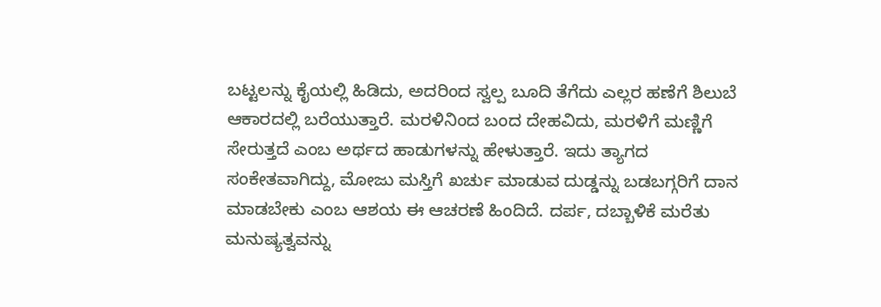ಬಟ್ಟಲನ್ನು ಕೈಯಲ್ಲಿ ಹಿಡಿದು, ಅದರಿಂದ ಸ್ವಲ್ಪ ಬೂದಿ ತೆಗೆದು ಎಲ್ಲರ ಹಣೆಗೆ ಶಿಲುಬೆ ಆಕಾರದಲ್ಲಿ ಬರೆಯುತ್ತಾರೆ. ಮರಳಿನಿಂದ ಬಂದ ದೇಹವಿದು, ಮರಳಿಗೆ ಮಣ್ಣಿಗೆ ಸೇರುತ್ತದೆ ಎಂಬ ಅರ್ಥದ ಹಾಡುಗಳನ್ನು ಹೇಳುತ್ತಾರೆ. ಇದು ತ್ಯಾಗದ ಸಂಕೇತವಾಗಿದ್ದು, ಮೋಜು ಮಸ್ತಿಗೆ ಖರ್ಚು ಮಾಡುವ ದುಡ್ಡನ್ನು ಬಡಬಗ್ಗರಿಗೆ ದಾನ ಮಾಡಬೇಕು ಎಂಬ ಆಶಯ ಈ ಆಚರಣೆ ಹಿಂದಿದೆ. ದರ್ಪ, ದಬ್ಬಾಳಿಕೆ ಮರೆತು ಮನುಷ್ಯತ್ವವನ್ನು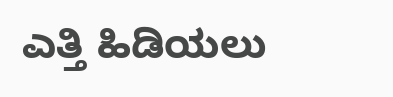ಎತ್ತಿ ಹಿಡಿಯಲು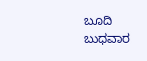ಬೂದಿ ಬುಧವಾರ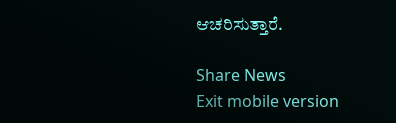ಆಚರಿಸುತ್ತಾರೆ.

Share News
Exit mobile version